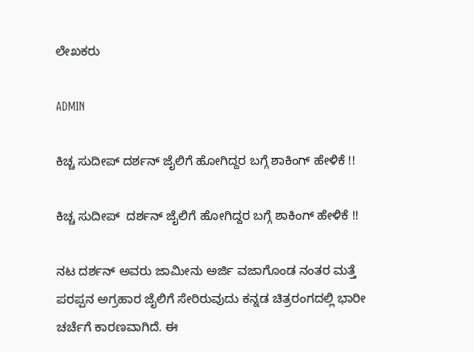ಲೇಖಕರು

ADMIN

ಕಿಚ್ಚ ಸುದೀಪ್ ದರ್ಶನ್ ಜೈಲಿಗೆ ಹೋಗಿದ್ದರ ಬಗ್ಗೆ ಶಾಕಿಂಗ್ ಹೇಳಿಕೆ !!

ಕಿಚ್ಚ ಸುದೀಪ್  ದರ್ಶನ್ ಜೈಲಿಗೆ ಹೋಗಿದ್ದರ ಬಗ್ಗೆ ಶಾಕಿಂಗ್ ಹೇಳಿಕೆ !!

ನಟ ದರ್ಶನ್ ಅವರು ಜಾಮೀನು ಅರ್ಜಿ ವಜಾಗೊಂಡ ನಂತರ ಮತ್ತೆ ಪರಪ್ಪನ ಅಗ್ರಹಾರ ಜೈಲಿಗೆ ಸೇರಿರುವುದು ಕನ್ನಡ ಚಿತ್ರರಂಗದಲ್ಲಿ ಭಾರೀ ಚರ್ಚೆಗೆ ಕಾರಣವಾಗಿದೆ. ಈ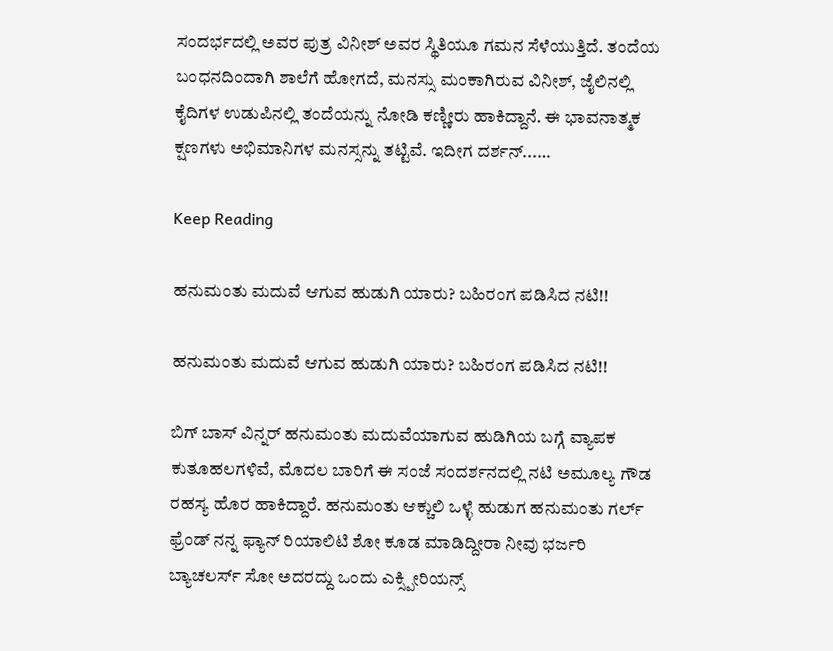ಸಂದರ್ಭದಲ್ಲಿ ಅವರ ಪುತ್ರ ವಿನೀಶ್ ಅವರ ಸ್ಥಿತಿಯೂ ಗಮನ ಸೆಳೆಯುತ್ತಿದೆ. ತಂದೆಯ ಬಂಧನದಿಂದಾಗಿ ಶಾಲೆಗೆ ಹೋಗದೆ, ಮನಸ್ಸು ಮಂಕಾಗಿರುವ ವಿನೀಶ್, ಜೈಲಿನಲ್ಲಿ ಕೈದಿಗಳ ಉಡುಪಿನಲ್ಲಿ ತಂದೆಯನ್ನು ನೋಡಿ ಕಣ್ಣೀರು ಹಾಕಿದ್ದಾನೆ. ಈ ಭಾವನಾತ್ಮಕ ಕ್ಷಣಗಳು ಅಭಿಮಾನಿಗಳ ಮನಸ್ಸನ್ನು ತಟ್ಟಿವೆ. ಇದೀಗ ದರ್ಶನ್...…

Keep Reading

ಹನುಮಂತು ಮದುವೆ ಆಗುವ ಹುಡುಗಿ ಯಾರು? ಬಹಿರಂಗ ಪಡಿಸಿದ ನಟಿ!!

ಹನುಮಂತು ಮದುವೆ ಆಗುವ ಹುಡುಗಿ ಯಾರು? ಬಹಿರಂಗ ಪಡಿಸಿದ ನಟಿ!!

ಬಿಗ್ ಬಾಸ್ ವಿನ್ನರ್ ಹನುಮಂತು ಮದುವೆಯಾಗುವ ಹುಡಿಗಿಯ ಬಗ್ಗೆ ವ್ಯಾಪಕ ಕುತೂಹಲಗಳಿವೆ, ಮೊದಲ ಬಾರಿಗೆ ಈ ಸಂಜೆ ಸಂದರ್ಶನದಲ್ಲಿ ನಟಿ ಅಮೂಲ್ಯ ಗೌಡ ರಹಸ್ಯ ಹೊರ ಹಾಕಿದ್ದಾರೆ. ಹನುಮಂತು ಆಕ್ಚುಲಿ ಒಳ್ಳೆ ಹುಡುಗ ಹನುಮಂತು ಗರ್ಲ್ ಫ್ರೆಂಡ್ ನನ್ನ ಫ್ಯಾನ್ ರಿಯಾಲಿಟಿ ಶೋ ಕೂಡ ಮಾಡಿದ್ದೀರಾ ನೀವು ಭರ್ಜರಿ ಬ್ಯಾಚಲರ್ಸ್ ಸೋ ಅದರದ್ದು ಒಂದು ಎಕ್ಸ್ಪೀರಿಯನ್ಸ್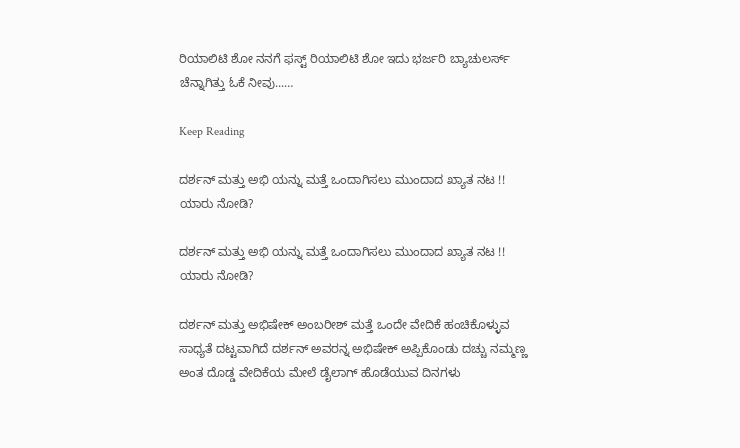ರಿಯಾಲಿಟಿ ಶೋ ನನಗೆ ಫಸ್ಟ್ ರಿಯಾಲಿಟಿ ಶೋ ಇದು ಭರ್ಜರಿ ಬ್ಯಾಚುಲರ್ಸ್  ಚೆನ್ನಾಗಿತ್ತು ಓಕೆ ನೀವು...…

Keep Reading

ದರ್ಶನ್ ಮತ್ತು ಅಭಿ ಯನ್ನು ಮತ್ತೆ ಒಂದಾಗಿಸಲು ಮುಂದಾದ ಖ್ಯಾತ ನಟ !! ಯಾರು ನೋಡಿ?

ದರ್ಶನ್ ಮತ್ತು ಅಭಿ ಯನ್ನು ಮತ್ತೆ ಒಂದಾಗಿಸಲು ಮುಂದಾದ ಖ್ಯಾತ ನಟ !! ಯಾರು ನೋಡಿ?

ದರ್ಶನ್ ಮತ್ತು ಅಭಿಷೇಕ್ ಅಂಬರೀಶ್ ಮತ್ತೆ ಒಂದೇ ವೇದಿಕೆ ಹಂಚಿಕೊಳ್ಳುವ ಸಾಧ್ಯತೆ ದಟ್ಟವಾಗಿದೆ ದರ್ಶನ್ ಅವರನ್ನ ಅಭಿಷೇಕ್ ಅಪ್ಪಿಕೊಂಡು ದಚ್ಚು ನಮ್ಮಣ್ಣ ಅಂತ ದೊಡ್ಡ ವೇದಿಕೆಯ ಮೇಲೆ ಡೈಲಾಗ್ ಹೊಡೆಯುವ ದಿನಗಳು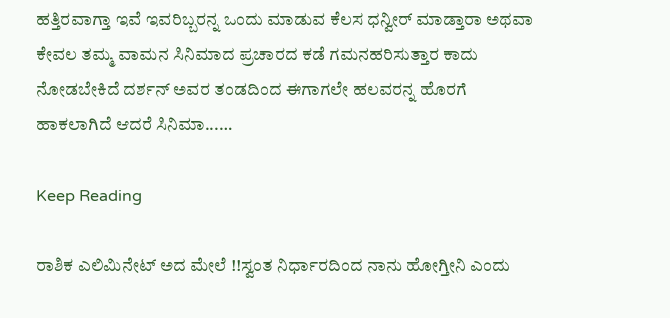ಹತ್ತಿರವಾಗ್ತಾ ಇವೆ ಇವರಿಬ್ಬರನ್ನ ಒಂದು ಮಾಡುವ ಕೆಲಸ ಧನ್ವೀರ್ ಮಾಡ್ತಾರಾ ಅಥವಾ ಕೇವಲ ತಮ್ಮ ವಾಮನ ಸಿನಿಮಾದ ಪ್ರಚಾರದ ಕಡೆ ಗಮನಹರಿಸುತ್ತಾರ ಕಾದು ನೋಡಬೇಕಿದೆ ದರ್ಶನ್ ಅವರ ತಂಡದಿಂದ ಈಗಾಗಲೇ ಹಲವರನ್ನ ಹೊರಗೆ ಹಾಕಲಾಗಿದೆ ಆದರೆ ಸಿನಿಮಾ...…

Keep Reading

ರಾಶಿಕ ಎಲಿಮಿನೇಟ್ ಅದ ಮೇಲೆ !!ಸ್ವಂತ ನಿರ್ಧಾರದಿಂದ ನಾನು ಹೋಗ್ತೀನಿ ಎಂದು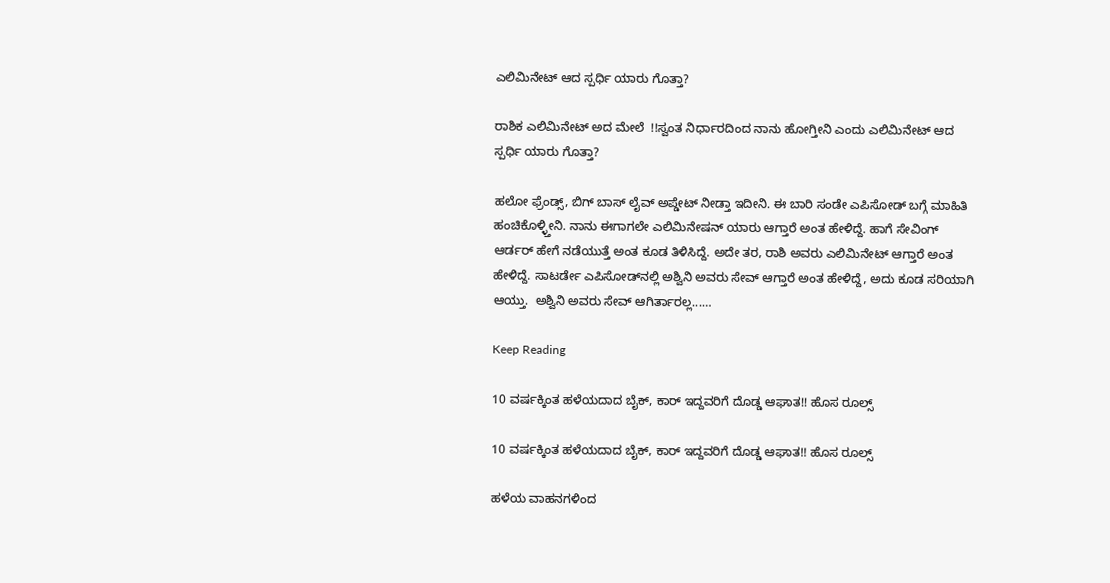ಎಲಿಮಿನೇಟ್ ಆದ‌ ಸ್ಪರ್ಧಿ ಯಾರು ಗೊತ್ತಾ?

ರಾಶಿಕ ಎಲಿಮಿನೇಟ್ ಅದ ಮೇಲೆ  !!ಸ್ವಂತ ನಿರ್ಧಾರದಿಂದ ನಾನು ಹೋಗ್ತೀನಿ ಎಂದು ಎಲಿಮಿನೇಟ್ ಆದ‌ ಸ್ಪರ್ಧಿ ಯಾರು ಗೊತ್ತಾ?

ಹಲೋ ಫ್ರೆಂಡ್ಸ್, ಬಿಗ್ ಬಾಸ್ ಲೈವ್ ಅಪ್ಡೇಟ್ ನೀಡ್ತಾ ಇದೀನಿ. ಈ ಬಾರಿ ಸಂಡೇ ಎಪಿಸೋಡ್ ಬಗ್ಗೆ ಮಾಹಿತಿ ಹಂಚಿಕೊಳ್ಳ್ತೀನಿ. ನಾನು ಈಗಾಗಲೇ ಎಲಿಮಿನೇಷನ್ ಯಾರು ಆಗ್ತಾರೆ ಅಂತ ಹೇಳಿದ್ದೆ. ಹಾಗೆ ಸೇವಿಂಗ್ ಆರ್ಡರ್ ಹೇಗೆ ನಡೆಯುತ್ತೆ ಅಂತ ಕೂಡ ತಿಳಿಸಿದ್ದೆ. ಅದೇ ತರ, ರಾಶಿ ಅವರು ಎಲಿಮಿನೇಟ್ ಆಗ್ತಾರೆ ಅಂತ ಹೇಳಿದ್ದೆ. ಸಾಟರ್ಡೇ ಎಪಿಸೋಡ್‌ನಲ್ಲಿ ಅಶ್ವಿನಿ ಅವರು ಸೇವ್ ಆಗ್ತಾರೆ ಅಂತ ಹೇಳಿದ್ದೆ, ಅದು ಕೂಡ ಸರಿಯಾಗಿ ಆಯ್ತು.  ಅಶ್ವಿನಿ ಅವರು ಸೇವ್ ಆಗಿರ್ತಾರಲ್ಲ...…

Keep Reading

10 ವರ್ಷಕ್ಕಿಂತ ಹಳೆಯದಾದ ಬೈಕ್, ಕಾರ್ ಇದ್ದವರಿಗೆ ದೊಡ್ಡ ಆಘಾತ!! ಹೊಸ ರೂಲ್ಸ್

10 ವರ್ಷಕ್ಕಿಂತ ಹಳೆಯದಾದ ಬೈಕ್, ಕಾರ್ ಇದ್ದವರಿಗೆ ದೊಡ್ಡ ಆಘಾತ!! ಹೊಸ ರೂಲ್ಸ್

ಹಳೆಯ ವಾಹನಗಳಿಂದ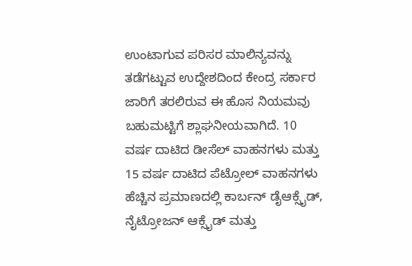ಉಂಟಾಗುವ ಪರಿಸರ ಮಾಲಿನ್ಯವನ್ನು ತಡೆಗಟ್ಟುವ ಉದ್ದೇಶದಿಂದ ಕೇಂದ್ರ ಸರ್ಕಾರ ಜಾರಿಗೆ ತರಲಿರುವ ಈ ಹೊಸ ನಿಯಮವು ಬಹುಮಟ್ಟಿಗೆ ಶ್ಲಾಘನೀಯವಾಗಿದೆ. 10 ವರ್ಷ ದಾಟಿದ ಡೀಸೆಲ್ ವಾಹನಗಳು ಮತ್ತು 15 ವರ್ಷ ದಾಟಿದ ಪೆಟ್ರೋಲ್ ವಾಹನಗಳು ಹೆಚ್ಚಿನ ಪ್ರಮಾಣದಲ್ಲಿ ಕಾರ್ಬನ್ ಡೈಆಕ್ಸೈಡ್, ನೈಟ್ರೋಜನ್ ಆಕ್ಸೈಡ್ ಮತ್ತು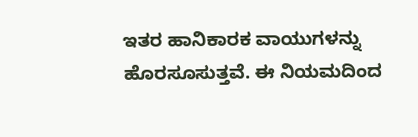ಇತರ ಹಾನಿಕಾರಕ ವಾಯುಗಳನ್ನು ಹೊರಸೂಸುತ್ತವೆ. ಈ ನಿಯಮದಿಂದ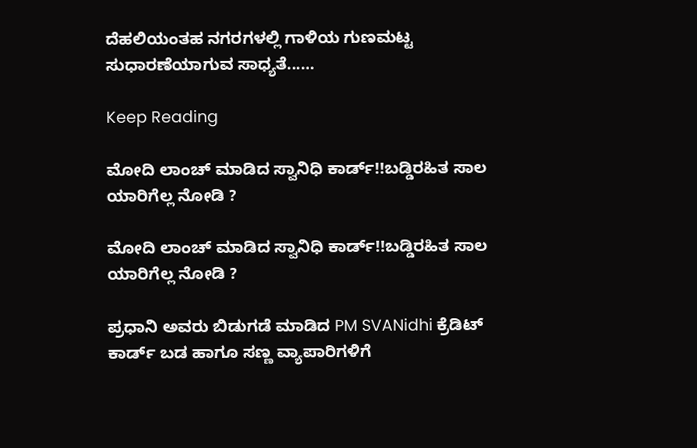ದೆಹಲಿಯಂತಹ ನಗರಗಳಲ್ಲಿ ಗಾಳಿಯ ಗುಣಮಟ್ಟ ಸುಧಾರಣೆಯಾಗುವ ಸಾಧ್ಯತೆ...…

Keep Reading

ಮೋದಿ ಲಾಂಚ್ ಮಾಡಿದ ಸ್ವಾನಿಧಿ ಕಾರ್ಡ್‌!!ಬಡ್ಡಿರಹಿತ ಸಾಲ ಯಾರಿಗೆಲ್ಲ ನೋಡಿ ?

ಮೋದಿ ಲಾಂಚ್ ಮಾಡಿದ ಸ್ವಾನಿಧಿ ಕಾರ್ಡ್‌!!ಬಡ್ಡಿರಹಿತ ಸಾಲ ಯಾರಿಗೆಲ್ಲ ನೋಡಿ ?

ಪ್ರಧಾನಿ ಅವರು ಬಿಡುಗಡೆ ಮಾಡಿದ PM SVANidhi ಕ್ರೆಡಿಟ್ ಕಾರ್ಡ್ ಬಡ ಹಾಗೂ ಸಣ್ಣ ವ್ಯಾಪಾರಿಗಳಿಗೆ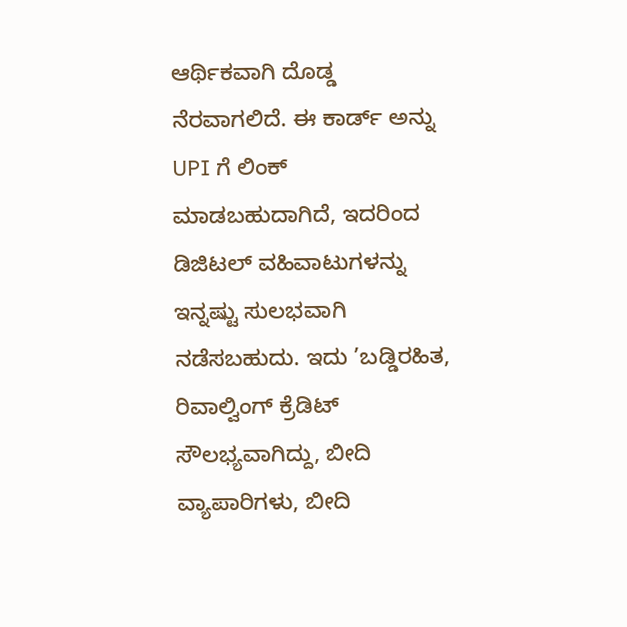ಆರ್ಥಿಕವಾಗಿ ದೊಡ್ಡ ನೆರವಾಗಲಿದೆ. ಈ ಕಾರ್ಡ್ ಅನ್ನು UPI ಗೆ ಲಿಂಕ್ ಮಾಡಬಹುದಾಗಿದೆ, ಇದರಿಂದ ಡಿಜಿಟಲ್ ವಹಿವಾಟುಗಳನ್ನು ಇನ್ನಷ್ಟು ಸುಲಭವಾಗಿ ನಡೆಸಬಹುದು. ಇದು ’ಬಡ್ಡಿರಹಿತ, ರಿವಾಲ್ವಿಂಗ್ ಕ್ರೆಡಿಟ್ ಸೌಲಭ್ಯವಾಗಿದ್ದು, ಬೀದಿ ವ್ಯಾಪಾರಿಗಳು, ಬೀದಿ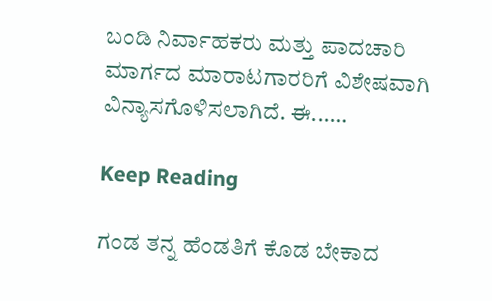ಬಂಡಿ ನಿರ್ವಾಹಕರು ಮತ್ತು ಪಾದಚಾರಿ ಮಾರ್ಗದ ಮಾರಾಟಗಾರರಿಗೆ ವಿಶೇಷವಾಗಿ ವಿನ್ಯಾಸಗೊಳಿಸಲಾಗಿದೆ. ಈ...…

Keep Reading

ಗಂಡ ತನ್ನ ಹೆಂಡತಿಗೆ ಕೊಡ ಬೇಕಾದ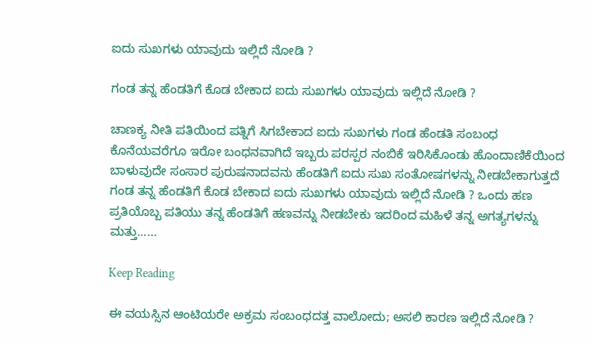ಐದು ಸುಖಗಳು ಯಾವುದು ಇಲ್ಲಿದೆ ನೋಡಿ ?

ಗಂಡ ತನ್ನ ಹೆಂಡತಿಗೆ ಕೊಡ ಬೇಕಾದ ಐದು ಸುಖಗಳು ಯಾವುದು ಇಲ್ಲಿದೆ ನೋಡಿ ?

ಚಾಣಕ್ಯ ನೀತಿ ಪತಿಯಿಂದ ಪತ್ನಿಗೆ ಸಿಗಬೇಕಾದ ಐದು ಸುಖಗಳು ಗಂಡ ಹೆಂಡತಿ ಸಂಬಂಧ ಕೊನೆಯವರೆಗೂ ಇರೋ ಬಂಧನವಾಗಿದೆ ಇಬ್ಬರು ಪರಸ್ಪರ ನಂಬಿಕೆ ಇರಿಸಿಕೊಂಡು ಹೊಂದಾಣಿಕೆಯಿಂದ ಬಾಳುವುದೇ ಸಂಸಾರ ಪುರುಷನಾದವನು ಹೆಂಡತಿಗೆ ಐದು ಸುಖ ಸಂತೋಷಗಳನ್ನು ನೀಡಬೇಕಾಗುತ್ತದೆ  ಗಂಡ ತನ್ನ ಹೆಂಡತಿಗೆ ಕೊಡ ಬೇಕಾದ ಐದು ಸುಖಗಳು ಯಾವುದು ಇಲ್ಲಿದೆ ನೋಡಿ ? ಒಂದು ಹಣ ಪ್ರತಿಯೊಬ್ಬ ಪತಿಯು ತನ್ನ ಹೆಂಡತಿಗೆ ಹಣವನ್ನು ನೀಡಬೇಕು ಇದರಿಂದ ಮಹಿಳೆ ತನ್ನ ಅಗತ್ಯಗಳನ್ನು ಮತ್ತು...…

Keep Reading

ಈ ವಯಸ್ಸಿನ ಆಂಟಿಯರೇ ಅಕ್ರಮ ಸಂಬಂಧದತ್ತ ವಾಲೋದು; ಅಸಲಿ ಕಾರಣ ಇಲ್ಲಿದೆ ನೋಡಿ ?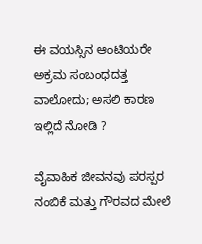ಈ ವಯಸ್ಸಿನ ಆಂಟಿಯರೇ ಅಕ್ರಮ ಸಂಬಂಧದತ್ತ ವಾಲೋದು; ಅಸಲಿ ಕಾರಣ ಇಲ್ಲಿದೆ ನೋಡಿ ?

ವೈವಾಹಿಕ ಜೀವನವು ಪರಸ್ಪರ ನಂಬಿಕೆ ಮತ್ತು ಗೌರವದ ಮೇಲೆ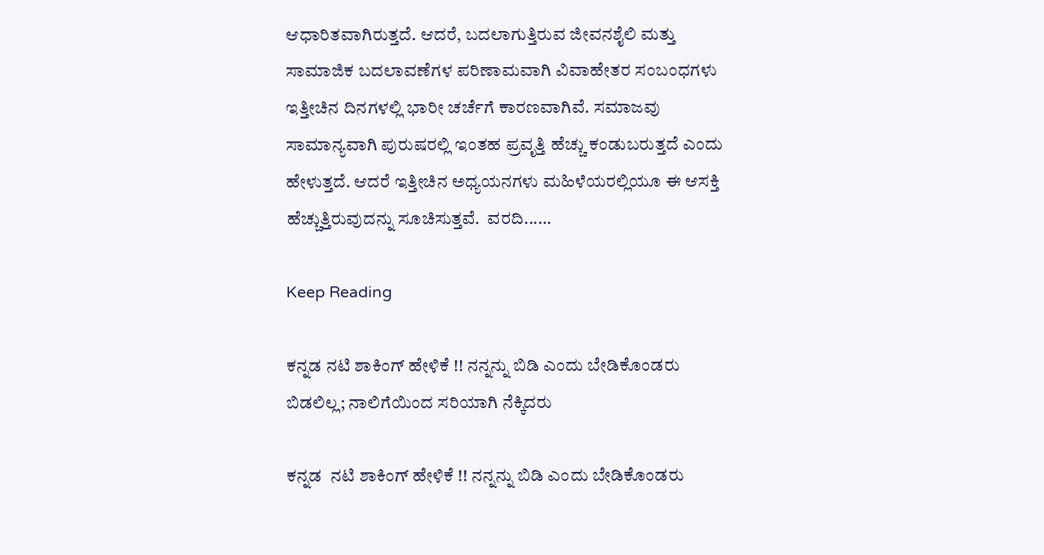ಆಧಾರಿತವಾಗಿರುತ್ತದೆ. ಆದರೆ, ಬದಲಾಗುತ್ತಿರುವ ಜೀವನಶೈಲಿ ಮತ್ತು ಸಾಮಾಜಿಕ ಬದಲಾವಣೆಗಳ ಪರಿಣಾಮವಾಗಿ ವಿವಾಹೇತರ ಸಂಬಂಧಗಳು ಇತ್ತೀಚಿನ ದಿನಗಳಲ್ಲಿ ಭಾರೀ ಚರ್ಚೆಗೆ ಕಾರಣವಾಗಿವೆ. ಸಮಾಜವು ಸಾಮಾನ್ಯವಾಗಿ ಪುರುಷರಲ್ಲಿ ಇಂತಹ ಪ್ರವೃತ್ತಿ ಹೆಚ್ಚು ಕಂಡುಬರುತ್ತದೆ ಎಂದು ಹೇಳುತ್ತದೆ. ಆದರೆ ಇತ್ತೀಚಿನ ಅಧ್ಯಯನಗಳು ಮಹಿಳೆಯರಲ್ಲಿಯೂ ಈ ಆಸಕ್ತಿ ಹೆಚ್ಚುತ್ತಿರುವುದನ್ನು ಸೂಚಿಸುತ್ತವೆ.  ವರದಿ...…

Keep Reading

ಕನ್ನಡ ನಟಿ ಶಾಕಿಂಗ್ ಹೇಳಿಕೆ !! ನನ್ನನ್ನು ಬಿಡಿ ಎಂದು ಬೇಡಿಕೊಂಡರು ಬಿಡಲಿಲ್ಲ; ನಾಲಿಗೆಯಿಂದ ಸರಿಯಾಗಿ ನೆಕ್ಕಿದರು

ಕನ್ನಡ  ನಟಿ ಶಾಕಿಂಗ್ ಹೇಳಿಕೆ !! ನನ್ನನ್ನು ಬಿಡಿ ಎಂದು ಬೇಡಿಕೊಂಡರು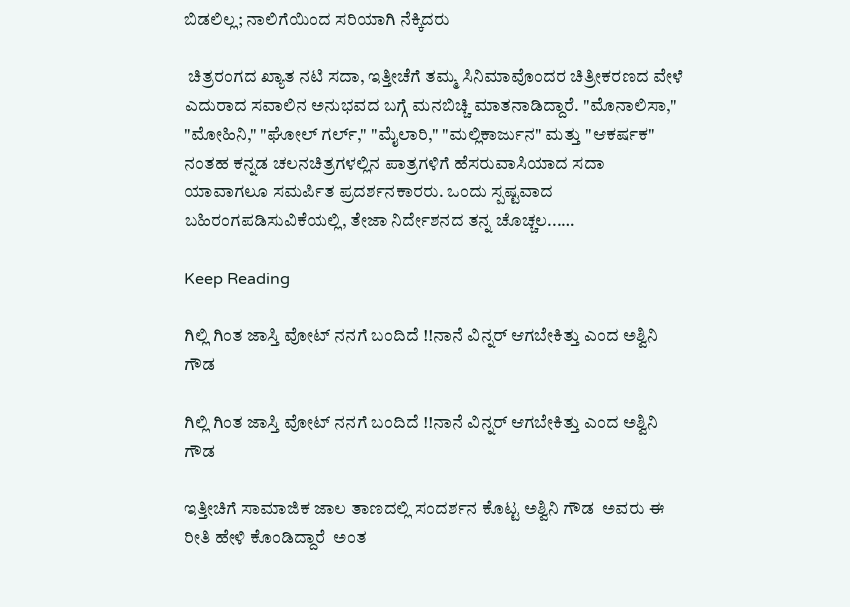ಬಿಡಲಿಲ್ಲ; ನಾಲಿಗೆಯಿಂದ ಸರಿಯಾಗಿ ನೆಕ್ಕಿದರು

 ಚಿತ್ರರಂಗದ ಖ್ಯಾತ ನಟಿ ಸದಾ, ಇತ್ತೀಚೆಗೆ ತಮ್ಮ ಸಿನಿಮಾವೊಂದರ ಚಿತ್ರೀಕರಣದ ವೇಳೆ ಎದುರಾದ ಸವಾಲಿನ ಅನುಭವದ ಬಗ್ಗೆ ಮನಬಿಚ್ಚಿ ಮಾತನಾಡಿದ್ದಾರೆ. "ಮೊನಾಲಿಸಾ," "ಮೋಹಿನಿ," "ಘೋಲ್ ಗರ್ಲ್," "ಮೈಲಾರಿ," "ಮಲ್ಲಿಕಾರ್ಜುನ" ಮತ್ತು "ಆಕರ್ಷಕ" ನಂತಹ ಕನ್ನಡ ಚಲನಚಿತ್ರಗಳಲ್ಲಿನ ಪಾತ್ರಗಳಿಗೆ ಹೆಸರುವಾಸಿಯಾದ ಸದಾ ಯಾವಾಗಲೂ ಸಮರ್ಪಿತ ಪ್ರದರ್ಶನಕಾರರು. ಒಂದು ಸ್ಪಷ್ಟವಾದ ಬಹಿರಂಗಪಡಿಸುವಿಕೆಯಲ್ಲಿ, ತೇಜಾ ನಿರ್ದೇಶನದ ತನ್ನ ಚೊಚ್ಚಲ...…

Keep Reading

ಗಿಲ್ಲಿ ಗಿಂತ ಜಾಸ್ತಿ ವೋಟ್ ನನಗೆ ಬಂದಿದೆ !!ನಾನೆ ವಿನ್ನರ್ ಆಗಬೇಕಿತ್ತು ಎಂದ ಅಶ್ವಿನಿ ಗೌಡ

ಗಿಲ್ಲಿ ಗಿಂತ ಜಾಸ್ತಿ ವೋಟ್ ನನಗೆ ಬಂದಿದೆ !!ನಾನೆ ವಿನ್ನರ್ ಆಗಬೇಕಿತ್ತು ಎಂದ ಅಶ್ವಿನಿ ಗೌಡ

ಇತ್ತೀಚಿಗೆ ಸಾಮಾಜಿಕ ಜಾಲ ತಾಣದಲ್ಲಿ ಸಂದರ್ಶನ ಕೊಟ್ಟ ಅಶ್ವಿನಿ ಗೌಡ  ಅವರು ಈ ರೀತಿ ಹೇಳಿ ಕೊಂಡಿದ್ದಾರೆ  ಅಂತ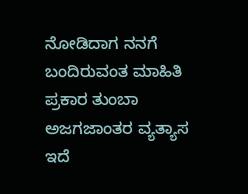ನೋಡಿದಾಗ ನನಗೆ ಬಂದಿರುವಂತ ಮಾಹಿತಿ ಪ್ರಕಾರ ತುಂಬಾ ಅಜಗಜಾಂತರ ವ್ಯತ್ಯಾಸ ಇದೆ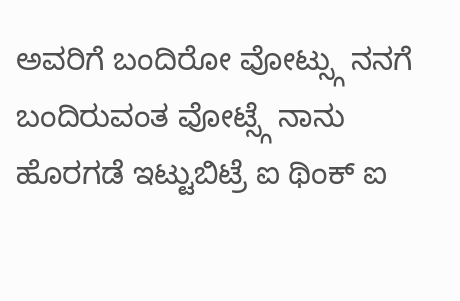ಅವರಿಗೆ ಬಂದಿರೋ ವೋಟ್ಸ್ಗು ನನಗೆ ಬಂದಿರುವಂತ ವೋಟ್ಸ್ಗೆ ನಾನು ಹೊರಗಡೆ ಇಟ್ಟುಬಿಟ್ರೆ ಐ ಥಿಂಕ್ ಐ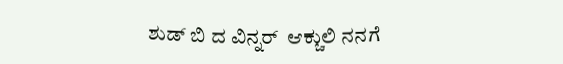ಶುಡ್ ಬಿ ದ ವಿನ್ನರ್  ಆಕ್ಚುಲಿ ನನಗೆ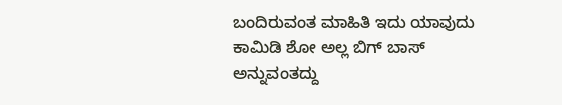ಬಂದಿರುವಂತ ಮಾಹಿತಿ ಇದು ಯಾವುದು ಕಾಮಿಡಿ ಶೋ ಅಲ್ಲ ಬಿಗ್ ಬಾಸ್ ಅನ್ನುವಂತದ್ದು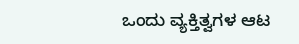ಒಂದು ವ್ಯಕ್ತಿತ್ವಗಳ ಆಟ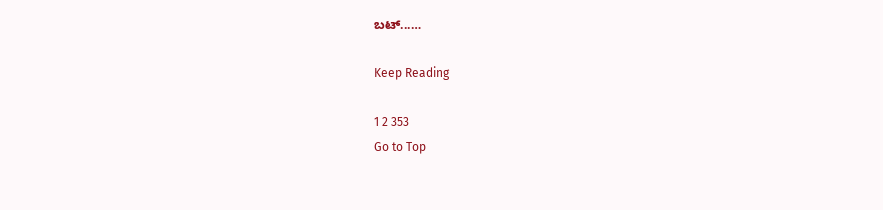ಬಟ್...…

Keep Reading

1 2 353
Go to Top